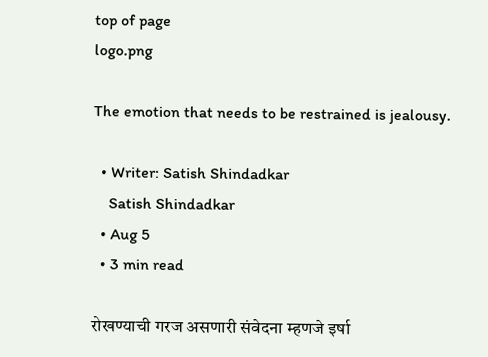top of page
logo.png

The emotion that needs to be restrained is jealousy.

  • Writer: Satish Shindadkar
    Satish Shindadkar
  • Aug 5
  • 3 min read

रोखण्याची गरज असणारी संवेदना म्हणजे इर्षा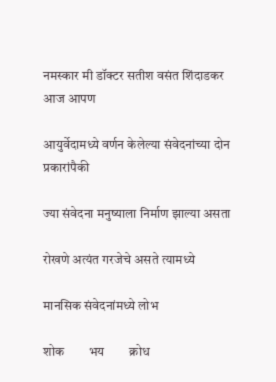नमस्कार मी डॉक्टर सतीश वसंत शिंदाडकर आज आपण

आयुर्वेदामध्ये वर्णन केलेल्या संवेदनांच्या दोन प्रकारांपैकी

ज्या संवेदना मनुष्याला निर्माण झाल्या असता

रोखणे अत्यंत गरजेचे असते त्यामध्ये

मानसिक संवेदनांमध्ये लोभ

शोक        भय        क्रोध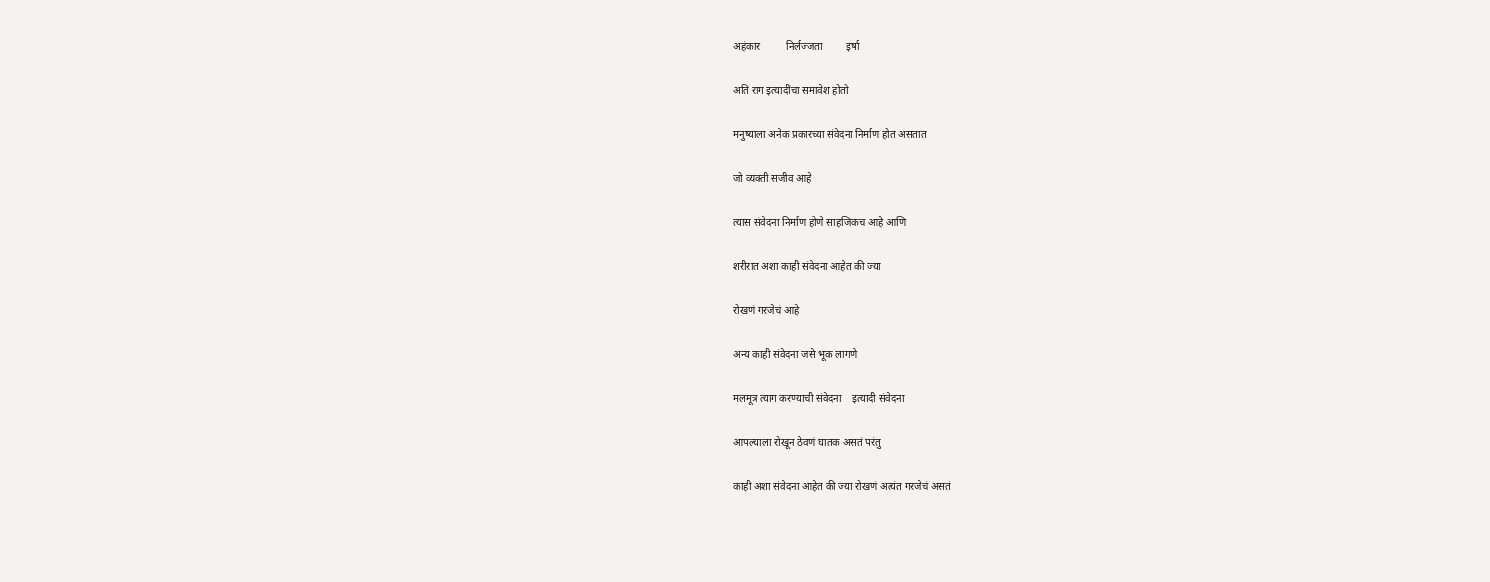अहंकार          निर्लज्जता         इर्षा

अति राग इत्यादींचा समावेश होतो

मनुष्याला अनेक प्रकारच्या संवेदना निर्माण होत असतात

जो व्यक्ती सजीव आहे

त्यास संवेदना निर्माण होणे साहजिकच आहे आणि

शरीरात अशा काही संवेदना आहेत की ज्या

रोखणं गरजेचं आहे

अन्य काही संवेदना जसे भूक लागणे

मलमूत्र त्याग करण्याची संवेदना    इत्यादी संवेदना

आपल्याला रोखून ठेवणं घातक असतं परंतु

काही अशा संवेदना आहेत की ज्या रोखणं अत्यंत गरजेचं असतं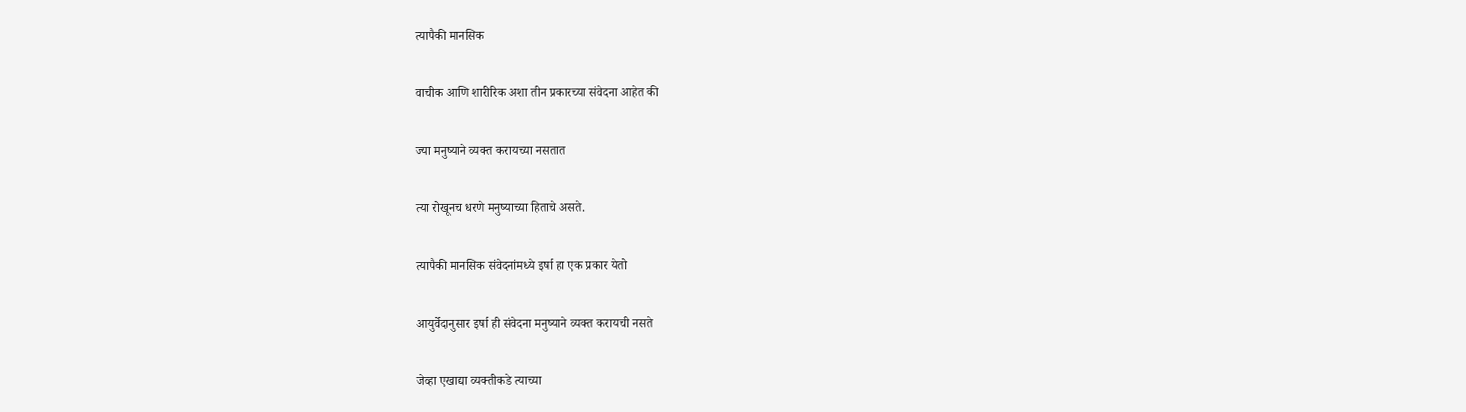त्यापैकी मानसिक

वाचीक आणि शारीरिक अशा तीन प्रकारच्या संवेदना आहेत की

ज्या मनुष्याने व्यक्त करायच्या नसतात

त्या रोखूनच धरणे मनुष्याच्या हिताचे असते.

त्यापैकी मानसिक संवेदनांमध्ये इर्षा हा एक प्रकार येतो

आयुर्वेदानुसार इर्षा ही संवेदना मनुष्याने व्यक्त करायची नसते

जेव्हा एखाद्या व्यक्तीकडे त्याच्या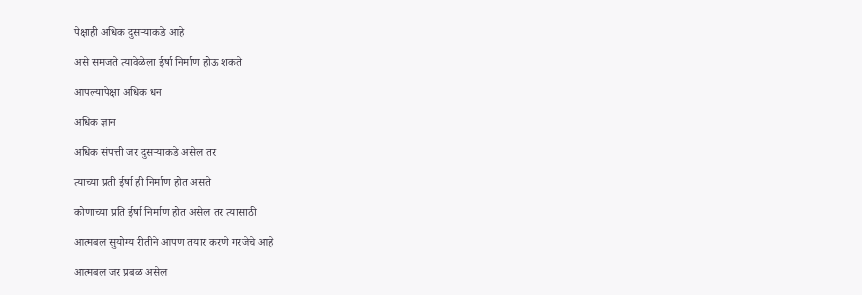पेक्षाही अधिक दुसऱ्याकडे आहे

असे समजते त्यावेळेला ईर्षा निर्माण होऊ शकते

आपल्यापेक्षा अधिक धन

अधिक ज्ञान

अधिक संपत्ती जर दुसऱ्याकडे असेल तर

त्याच्या प्रती ईर्षा ही निर्माण होत असते

कोणाच्या प्रति ईर्षा निर्माण होत असेल तर त्यासाठी

आत्मबल सुयोग्य रीतीने आपण तयार करणे गरजेचे आहे

आत्मबल जर प्रबळ असेल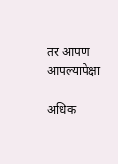तर आपण आपल्यापेक्षा

अधिक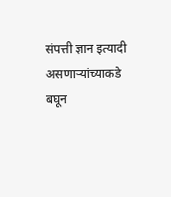संपत्ती ज्ञान इत्यादी असणाऱ्यांच्याकडे बघून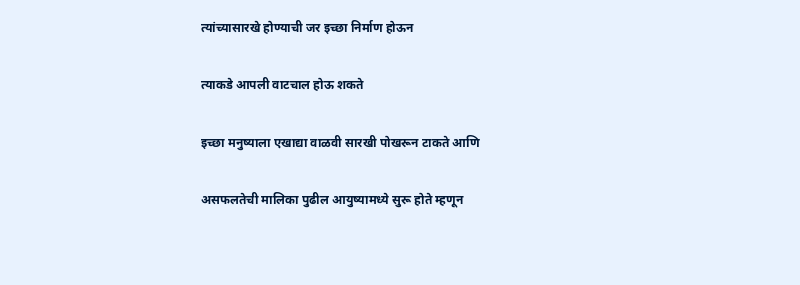त्यांच्यासारखे होण्याची जर इच्छा निर्माण होऊन

त्याकडे आपली वाटचाल होऊ शकते

इच्छा मनुष्याला एखाद्या वाळवी सारखी पोखरून टाकते आणि

असफलतेची मालिका पुढील आयुष्यामध्ये सुरू होते म्हणून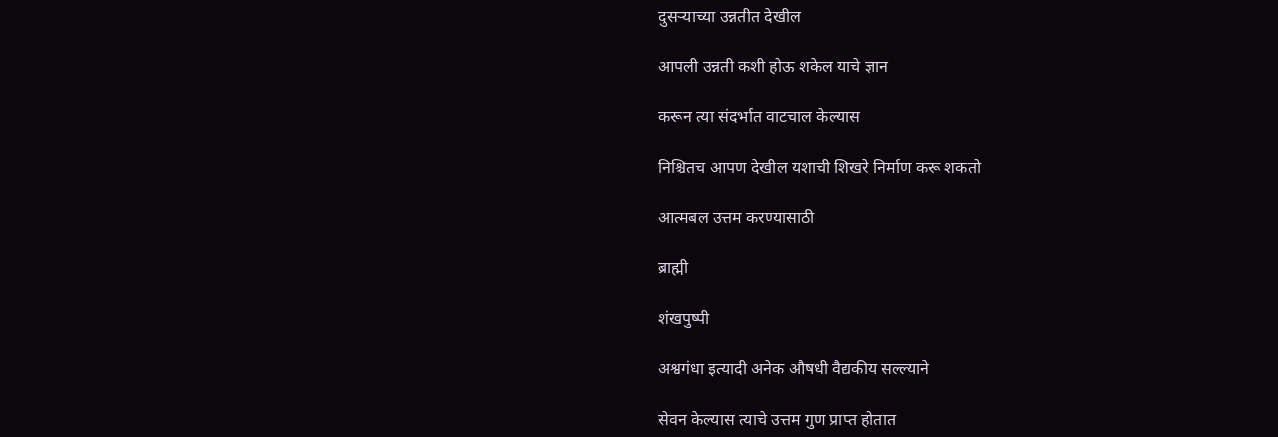दुसऱ्याच्या उन्नतीत देखील

आपली उन्नती कशी होऊ शकेल याचे ज्ञान

करून त्या संदर्भात वाटचाल केल्यास

निश्चितच आपण देखील यशाची शिखरे निर्माण करू शकतो

आत्मबल उत्तम करण्यासाठी

ब्राह्मी

शंखपुष्पी

अश्वगंधा इत्यादी अनेक औषधी वैद्यकीय सल्ल्याने

सेवन केल्यास त्याचे उत्तम गुण प्राप्त होतात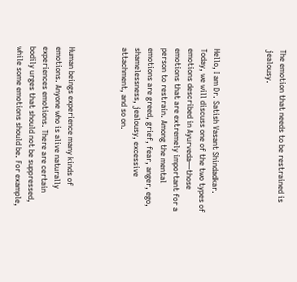The emotion that needs to be restrained is jealousy.



Hello, I am Dr. Satish Vasant Shindadkar. Today, we will discuss one of the two types of emotions described in Ayurveda—those emotions that are extremely important for a person to restrain. Among the mental emotions are greed, grief, fear, anger, ego, shamelessness, jealousy, excessive attachment, and so on.



Human beings experience many kinds of emotions. Anyone who is alive naturally experiences emotions. There are certain bodily urges that should not be suppressed, while some emotions should be. For example,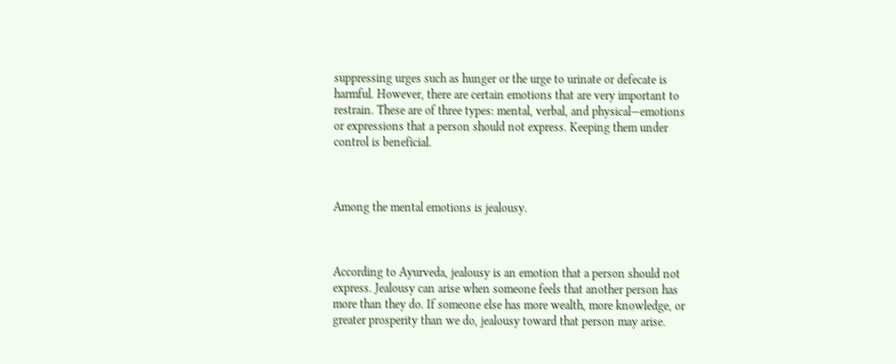suppressing urges such as hunger or the urge to urinate or defecate is harmful. However, there are certain emotions that are very important to restrain. These are of three types: mental, verbal, and physical—emotions or expressions that a person should not express. Keeping them under control is beneficial.



Among the mental emotions is jealousy.



According to Ayurveda, jealousy is an emotion that a person should not express. Jealousy can arise when someone feels that another person has more than they do. If someone else has more wealth, more knowledge, or greater prosperity than we do, jealousy toward that person may arise.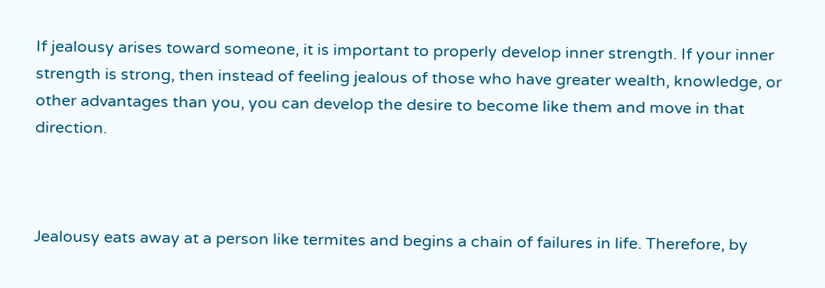If jealousy arises toward someone, it is important to properly develop inner strength. If your inner strength is strong, then instead of feeling jealous of those who have greater wealth, knowledge, or other advantages than you, you can develop the desire to become like them and move in that direction.



Jealousy eats away at a person like termites and begins a chain of failures in life. Therefore, by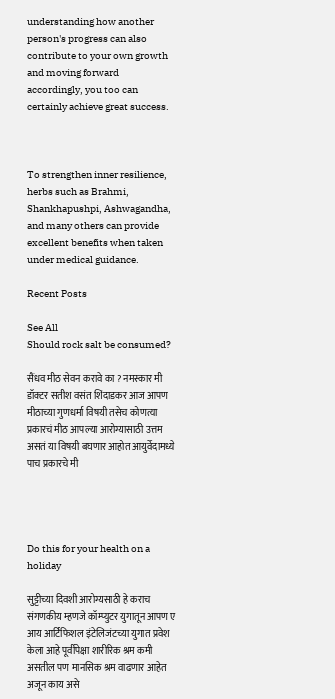understanding how another person's progress can also contribute to your own growth and moving forward accordingly, you too can certainly achieve great success.



To strengthen inner resilience, herbs such as Brahmi, Shankhapushpi, Ashwagandha, and many others can provide excellent benefits when taken under medical guidance.

Recent Posts

See All
Should rock salt be consumed?

सैंधव मीठ सेवन करावे का ? नमस्कार मी डॉक्टर सतीश वसंत शिंदाडकर आज आपण मीठाच्या गुणधर्मा विषयी तसेच कोणत्या प्रकारचं मीठ आपल्या आरोग्यासाठी उत्तम असतं या विषयी बघणार आहोत आयुर्वेदामध्ये पाच प्रकारचे मी




Do this for your health on a holiday

सुट्टीच्या दिवशी आरोग्यसाठी हे कराच संगणकीय म्हणजे कॉम्प्युटर युगातून आपण ए आय आर्टिफिशल इंटेलिजंटच्या युगात प्रवेश केला आहे पूर्वीपेक्षा शारीरिक श्रम कमी असतील पण मानसिक श्रम वाढणार आहेत अजून काय असे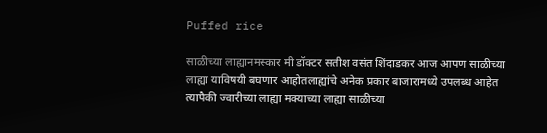Puffed rice

साळीच्या लाह्यानमस्कार मी डॉक्टर सतीश वसंत शिंदाडकर आज आपण साळीच्या लाह्या याविषयी बघणार आहोतलाह्यांचे अनेक प्रकार बाजारामध्ये उपलब्ध आहेत त्यापैकी ज्वारीच्या लाह्या मक्याच्या लाह्या साळीच्या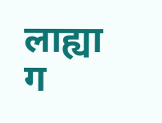लाह्या ग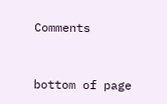Comments


bottom of page